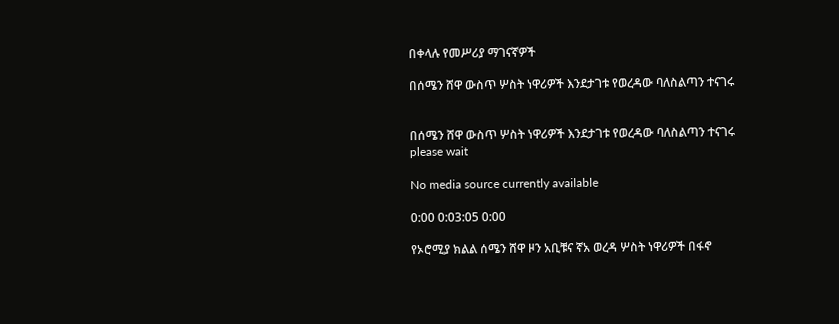በቀላሉ የመሥሪያ ማገናኛዎች

በሰሜን ሸዋ ውስጥ ሦስት ነዋሪዎች እንደታገቱ የወረዳው ባለስልጣን ተናገሩ


በሰሜን ሸዋ ውስጥ ሦስት ነዋሪዎች እንደታገቱ የወረዳው ባለስልጣን ተናገሩ
please wait

No media source currently available

0:00 0:03:05 0:00

የኦሮሚያ ክልል ሰሜን ሸዋ ዞን አቢቹና ኛአ ወረዳ ሦስት ነዋሪዎች በፋኖ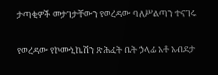ታጣቂዎች መታገታቸውን የወረዳው ባለሥልጣን ተናገሩ

የወረዳው የኮሙኒኬሽን ጽሕፈት ቤት ኃላፊ አቶ አብደታ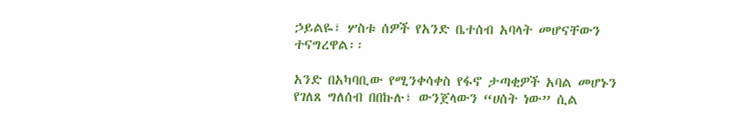ኃይልዬ፣ ሦስቱ ሰዎች የአንድ ቤተሰብ አባላት መሆናቸውን ተናግረዋል፡፡

አንድ በአካባቢው የሚንቀሳቀስ የፋኖ ታጣቂዎች አባል መሆኑን የገለጸ ግለሰብ በበኩሉ፣ ውንጀላውን “ሀሰት ነው” ሲል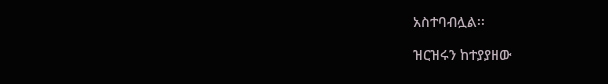አስተባብሏል፡፡

ዝርዝሩን ከተያያዘው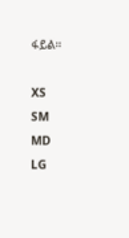ፋይል፡፡

XS
SM
MD
LG